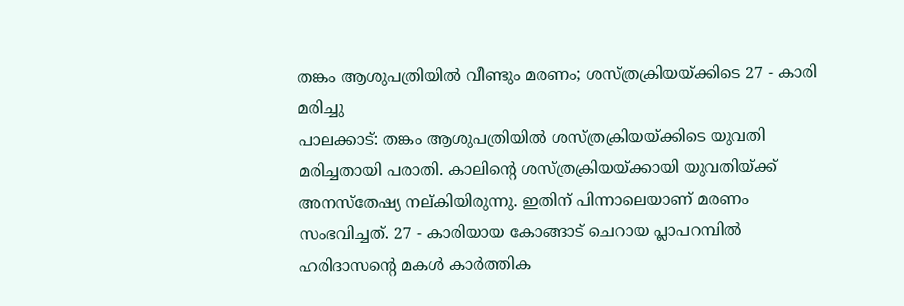തങ്കം ആശുപത്രിയിൽ വീണ്ടും മരണം; ശസ്ത്രക്രിയയ്ക്കിടെ 27 - കാരി മരിച്ചു
പാലക്കാട്: തങ്കം ആശുപത്രിയിൽ ശസ്ത്രക്രിയയ്ക്കിടെ യുവതി മരിച്ചതായി പരാതി. കാലിന്റെ ശസ്ത്രക്രിയയ്ക്കായി യുവതിയ്ക്ക് അനസ്തേഷ്യ നല്കിയിരുന്നു. ഇതിന് പിന്നാലെയാണ് മരണം സംഭവിച്ചത്. 27 - കാരിയായ കോങ്ങാട് ചെറായ പ്ലാപറമ്പിൽ ഹരിദാസന്റെ മകൾ കാർത്തിക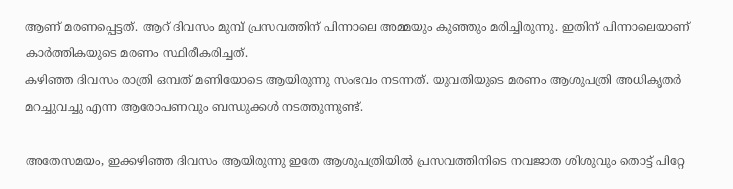ആണ് മരണപ്പെട്ടത്. ആറ് ദിവസം മുമ്പ് പ്രസവത്തിന് പിന്നാലെ അമ്മയും കുഞ്ഞും മരിച്ചിരുന്നു. ഇതിന് പിന്നാലെയാണ് കാർത്തികയുടെ മരണം സ്ഥിരീകരിച്ചത്.
കഴിഞ്ഞ ദിവസം രാത്രി ഒമ്പത് മണിയോടെ ആയിരുന്നു സംഭവം നടന്നത്. യുവതിയുടെ മരണം ആശുപത്രി അധികൃതർ മറച്ചുവച്ചു എന്ന ആരോപണവും ബന്ധുക്കൾ നടത്തുന്നുണ്ട്.

അതേസമയം, ഇക്കഴിഞ്ഞ ദിവസം ആയിരുന്നു ഇതേ ആശുപത്രിയിൽ പ്രസവത്തിനിടെ നവജാത ശിശുവും തൊട്ട് പിറ്റേ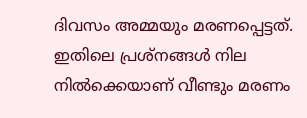ദിവസം അമ്മയും മരണപ്പെട്ടത്. ഇതിലെ പ്രശ്നങ്ങൾ നില നിൽക്കെയാണ് വീണ്ടും മരണം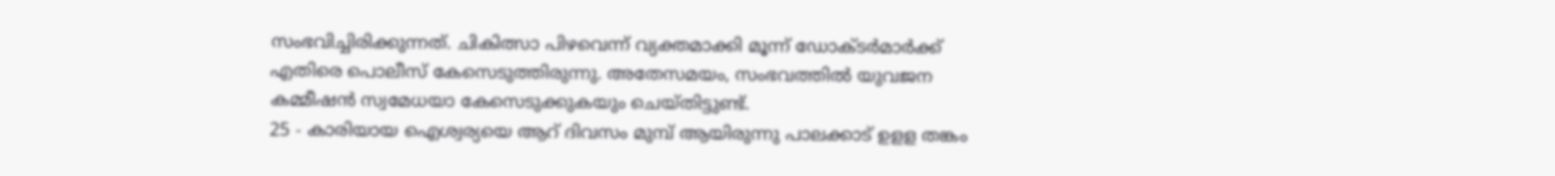സംഭവിച്ചിരിക്കുന്നത്. ചികിത്സാ പിഴവെന്ന് വ്യക്തമാക്കി മൂന്ന് ഡോക്ടർമാർക്ക് എതിരെ പൊലീസ് കേസെടുത്തിരുന്നു. അതേസമയം, സംഭവത്തിൽ യുവജന കമ്മീഷൻ സ്വമേധയാ കേസെടുക്കുകയും ചെയ്തിട്ടുണ്ട്.
25 - കാരിയായ ഐശ്വര്യയെ ആറ് ദിവസം മുമ്പ് ആയിരുന്നു പാലക്കാട് ഉളള തങ്കം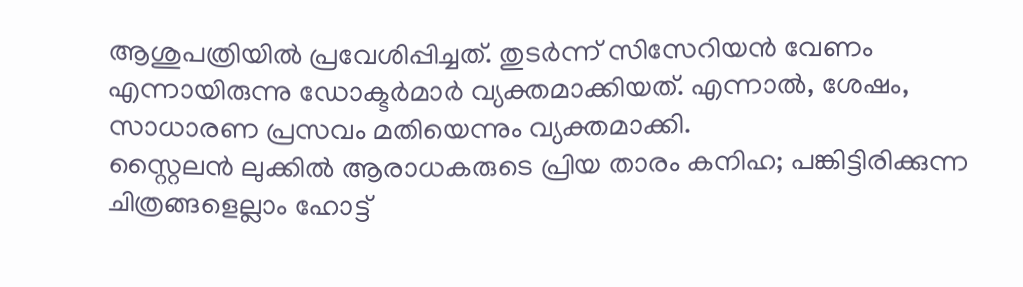ആശുപത്രിയിൽ പ്രവേശിപ്പിച്ചത്. തുടർന്ന് സിസേറിയൻ വേണം എന്നായിരുന്നു ഡോക്ടർമാർ വ്യക്തമാക്കിയത്. എന്നാൽ, ശേഷം, സാധാരണ പ്രസവം മതിയെന്നും വ്യക്തമാക്കി.
സ്റ്റൈലൻ ലുക്കിൽ ആരാധകരുടെ പ്രിയ താരം കനിഹ; പങ്കിട്ടിരിക്കുന്ന ചിത്രങ്ങളെല്ലാം ഹോട്ട്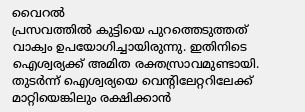വൈറൽ
പ്രസവത്തിൽ കുട്ടിയെ പുറത്തെടുത്തത് വാക്വം ഉപയോഗിച്ചായിരുന്നു. ഇതിനിടെ ഐശ്വര്യക്ക് അമിത രക്തസ്രാവമുണ്ടായി. തുടർന്ന് ഐശ്വര്യയെ വെന്റിലേറ്ററിലേക്ക് മാറ്റിയെങ്കിലും രക്ഷിക്കാൻ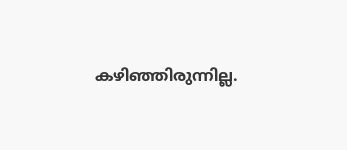കഴിഞ്ഞിരുന്നില്ല.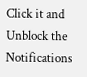Click it and Unblock the Notifications